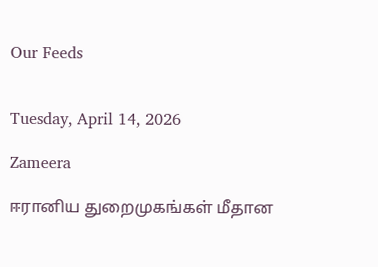Our Feeds


Tuesday, April 14, 2026

Zameera

ஈரானிய துறைமுகங்கள் மீதான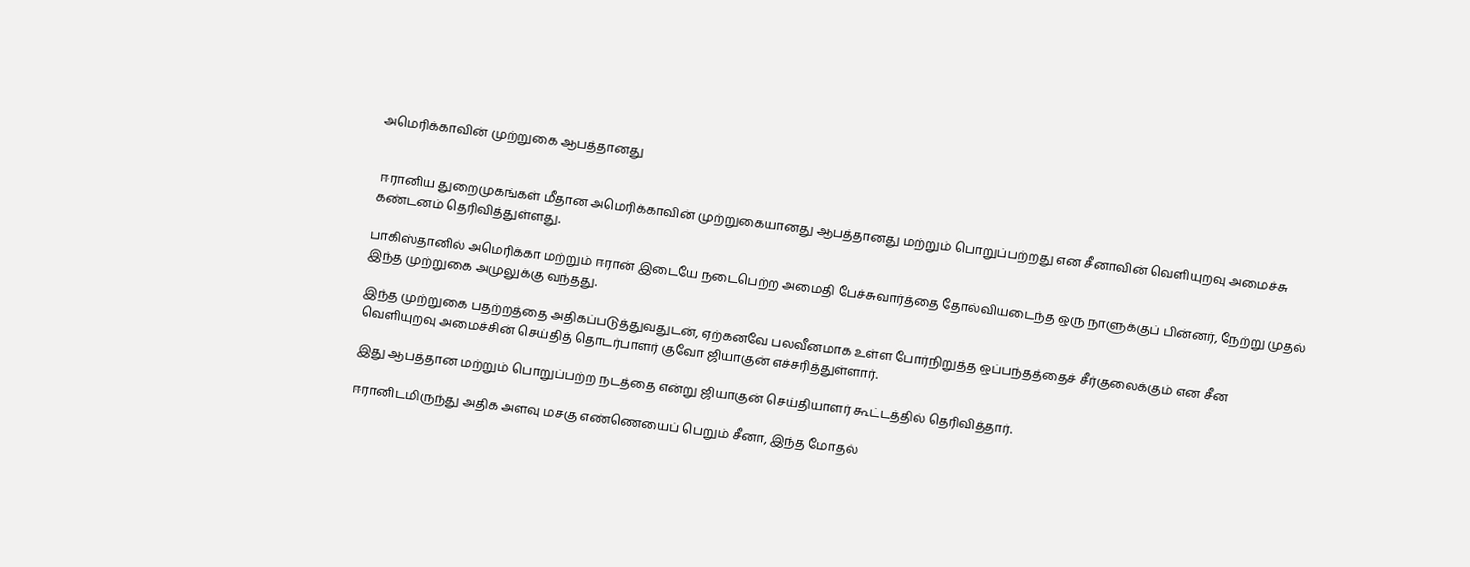அமெரிக்காவின் முற்றுகை ஆபத்தானது


 ஈரானிய துறைமுகங்கள் மீதான அமெரிக்காவின் முற்றுகையானது ஆபத்தானது மற்றும் பொறுப்பற்றது என சீனாவின் வெளியுறவு அமைச்சு கண்டனம் தெரிவித்துள்ளது.

பாகிஸ்தானில் அமெரிக்கா மற்றும் ஈரான் இடையே நடைபெற்ற அமைதி பேச்சுவார்த்தை தோல்வியடைந்த ஒரு நாளுக்குப் பின்னர், நேற்று முதல் இந்த முற்றுகை அமுலுக்கு வந்தது.

இந்த முற்றுகை பதற்றத்தை அதிகப்படுத்துவதுடன், ஏற்கனவே பலவீனமாக உள்ள போர்நிறுத்த ஒப்பந்தத்தைச் சீர்குலைக்கும் என சீன வெளியுறவு அமைச்சின் செய்தித் தொடர்பாளர் குவோ ஜியாகுன் எச்சரித்துள்ளார்.

இது ஆபத்தான மற்றும் பொறுப்பற்ற நடத்தை என்று ஜியாகுன் செய்தியாளர் கூட்டத்தில் தெரிவித்தார்.

ஈரானிடமிருந்து அதிக அளவு மசகு எண்ணெயைப் பெறும் சீனா, இந்த மோதல்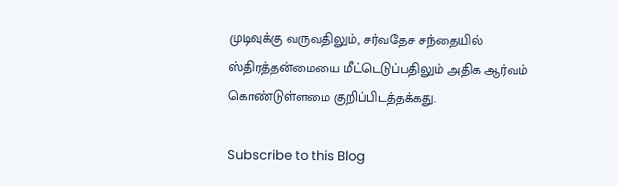முடிவுக்கு வருவதிலும், சர்வதேச சந்தையில் ஸ்திரத்தன்மையை மீட்டெடுப்பதிலும் அதிக ஆர்வம் கொண்டுள்ளமை குறிப்பிடத்தக்கது.

Subscribe to this Blog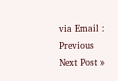via Email :
Previous
Next Post »